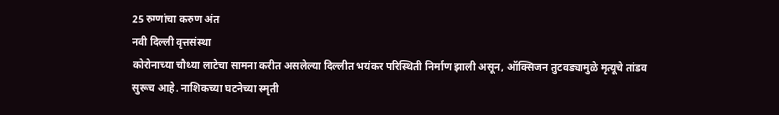25 रुग्णांचा करुण अंत
नवी दिल्ली वृत्तसंस्था
कोरोनाच्या चौथ्या लाटेचा सामना करीत असलेल्या दिल्लीत भयंकर परिस्थिती निर्माण झाली असून, ऑक्सिजन तुटवड्यामुळे मृत्यूचे तांडव सुरूच आहे. नाशिकच्या घटनेच्या स्मृती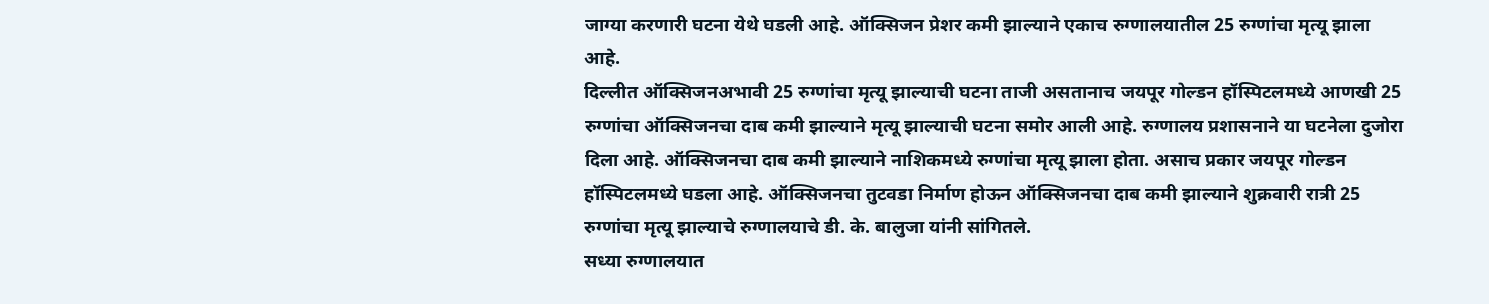जाग्या करणारी घटना येथे घडली आहे. ऑक्सिजन प्रेशर कमी झाल्याने एकाच रुग्णालयातील 25 रुग्णांचा मृत्यू झाला आहे.
दिल्लीत ऑक्सिजनअभावी 25 रुग्णांचा मृत्यू झाल्याची घटना ताजी असतानाच जयपूर गोल्डन हॉस्पिटलमध्ये आणखी 25 रुग्णांचा ऑक्सिजनचा दाब कमी झाल्याने मृत्यू झाल्याची घटना समोर आली आहे. रुग्णालय प्रशासनाने या घटनेला दुजोरा दिला आहे. ऑक्सिजनचा दाब कमी झाल्याने नाशिकमध्ये रुग्णांचा मृत्यू झाला होता. असाच प्रकार जयपूर गोल्डन हॉस्पिटलमध्ये घडला आहे. ऑक्सिजनचा तुटवडा निर्माण होऊन ऑक्सिजनचा दाब कमी झाल्याने शुक्रवारी रात्री 25 रुग्णांचा मृत्यू झाल्याचे रुग्णालयाचे डी. के. बालुजा यांनी सांगितले.
सध्या रुग्णालयात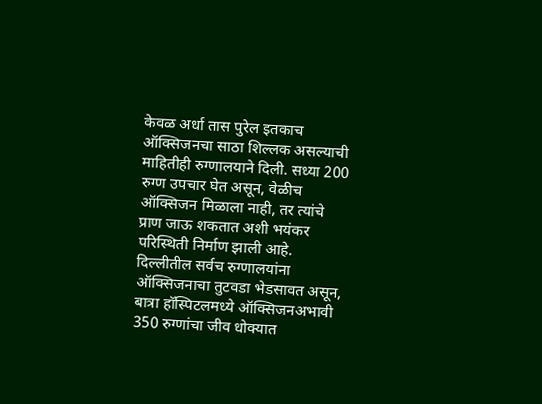केवळ अर्धा तास पुरेल इतकाच ऑक्सिजनचा साठा शिल्लक असल्याची माहितीही रुग्णालयाने दिली. सध्या 200 रुग्ण उपचार घेत असून, वेळीच ऑक्सिजन मिळाला नाही, तर त्यांचे प्राण जाऊ शकतात अशी भयंकर परिस्थिती निर्माण झाली आहे.
दिल्लीतील सर्वच रुग्णालयांना ऑक्सिजनाचा तुटवडा भेडसावत असून, बात्रा हॉस्पिटलमध्ये ऑक्सिजनअभावी 350 रुग्णांचा जीव धोक्यात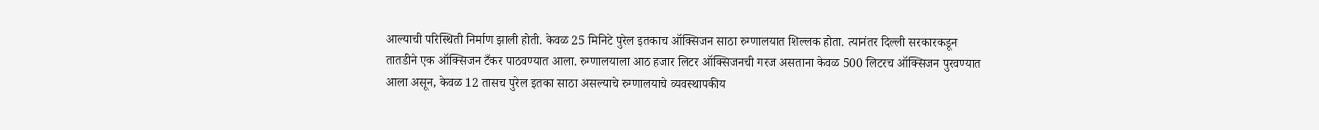आल्याची परिस्थिती निर्माण झाली होती. केवळ 25 मिनिटे पुरेल इतकाच ऑक्सिजन साठा रुग्णालयात शिल्लक होता. त्यानंतर दिल्ली सरकारकडून तातडीने एक ऑक्सिजन टँकर पाठवण्यात आला. रुग्णालयाला आठ हजार लिटर ऑक्सिजनची गरज असताना केवळ 500 लिटरच ऑक्सिजन पुरवण्यात आला असून, केवळ 12 तासच पुरेल इतका साठा असल्याचे रुग्णालयाचे व्यवस्थापकीय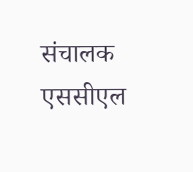संचालक एससीएल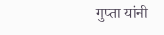गुप्ता यांनी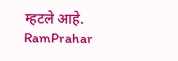म्हटले आहे.
RamPrahar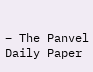– The Panvel Daily Paper